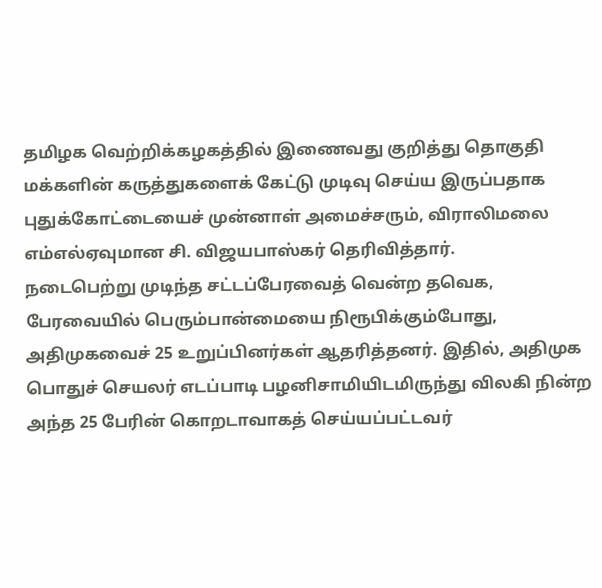தமிழக வெற்றிக்கழகத்தில் இணைவது குறித்து தொகுதி மக்களின் கருத்துகளைக் கேட்டு முடிவு செய்ய இருப்பதாக புதுக்கோட்டையைச் முன்னாள் அமைச்சரும், விராலிமலை எம்எல்ஏவுமான சி. விஜயபாஸ்கர் தெரிவித்தார்.
நடைபெற்று முடிந்த சட்டப்பேரவைத் வென்ற தவெக, பேரவையில் பெரும்பான்மையை நிரூபிக்கும்போது, அதிமுகவைச் 25 உறுப்பினர்கள் ஆதரித்தனர். இதில், அதிமுக பொதுச் செயலர் எடப்பாடி பழனிசாமியிடமிருந்து விலகி நின்ற அந்த 25 பேரின் கொறடாவாகத் செய்யப்பட்டவர்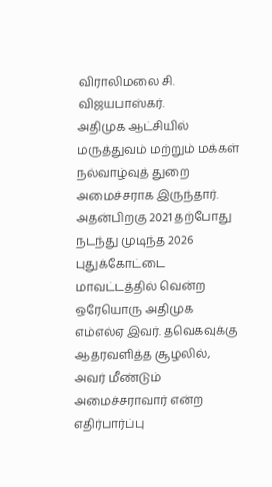விராலிமலை சி. விஜயபாஸ்கர்.
அதிமுக ஆட்சியில் மருத்துவம் மற்றும் மக்கள் நல்வாழ்வுத் துறை அமைச்சராக இருந்தார். அதன்பிறகு 2021 தற்போது நடந்து முடிந்த 2026 புதுக்கோட்டை மாவட்டத்தில் வென்ற ஒரேயொரு அதிமுக எம்எல்ஏ இவர். தவெகவுக்கு ஆதரவளித்த சூழலில், அவர் மீண்டும் அமைச்சராவார் என்ற எதிர்பார்ப்பு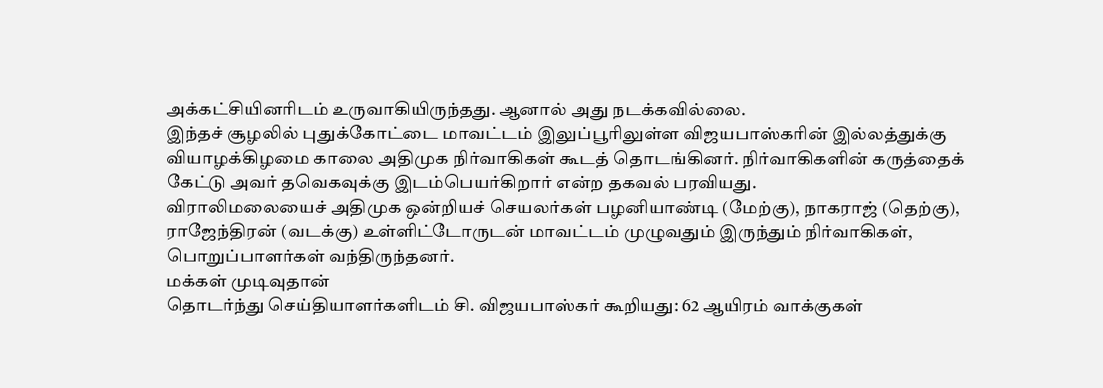அக்கட்சியினரிடம் உருவாகியிருந்தது. ஆனால் அது நடக்கவில்லை.
இந்தச் சூழலில் புதுக்கோட்டை மாவட்டம் இலுப்பூரிலுள்ள விஜயபாஸ்கரின் இல்லத்துக்கு வியாழக்கிழமை காலை அதிமுக நிர்வாகிகள் கூடத் தொடங்கினர். நிர்வாகிகளின் கருத்தைக் கேட்டு அவர் தவெகவுக்கு இடம்பெயர்கிறார் என்ற தகவல் பரவியது.
விராலிமலையைச் அதிமுக ஒன்றியச் செயலர்கள் பழனியாண்டி (மேற்கு), நாகராஜ் (தெற்கு), ராஜேந்திரன் (வடக்கு) உள்ளிட்டோருடன் மாவட்டம் முழுவதும் இருந்தும் நிர்வாகிகள், பொறுப்பாளர்கள் வந்திருந்தனர்.
மக்கள் முடிவுதான்
தொடர்ந்து செய்தியாளர்களிடம் சி. விஜயபாஸ்கர் கூறியது: 62 ஆயிரம் வாக்குகள்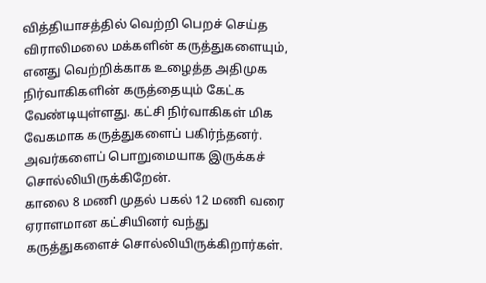வித்தியாசத்தில் வெற்றி பெறச் செய்த விராலிமலை மக்களின் கருத்துகளையும், எனது வெற்றிக்காக உழைத்த அதிமுக நிர்வாகிகளின் கருத்தையும் கேட்க வேண்டியுள்ளது. கட்சி நிர்வாகிகள் மிக வேகமாக கருத்துகளைப் பகிர்ந்தனர். அவர்களைப் பொறுமையாக இருக்கச் சொல்லியிருக்கிறேன்.
காலை 8 மணி முதல் பகல் 12 மணி வரை ஏராளமான கட்சியினர் வந்து கருத்துகளைச் சொல்லியிருக்கிறார்கள்.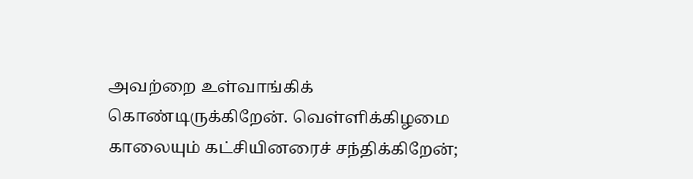அவற்றை உள்வாங்கிக் கொண்டிருக்கிறேன். வெள்ளிக்கிழமை காலையும் கட்சியினரைச் சந்திக்கிறேன்;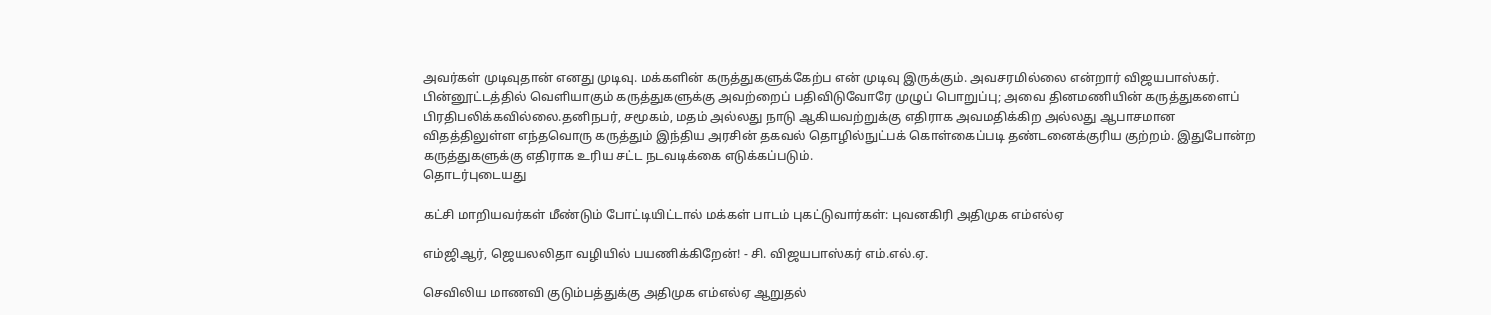அவர்கள் முடிவுதான் எனது முடிவு. மக்களின் கருத்துகளுக்கேற்ப என் முடிவு இருக்கும். அவசரமில்லை என்றார் விஜயபாஸ்கர்.
பின்னூட்டத்தில் வெளியாகும் கருத்துகளுக்கு அவற்றைப் பதிவிடுவோரே முழுப் பொறுப்பு; அவை தினமணியின் கருத்துகளைப் பிரதிபலிக்கவில்லை.தனிநபர், சமூகம், மதம் அல்லது நாடு ஆகியவற்றுக்கு எதிராக அவமதிக்கிற அல்லது ஆபாசமான விதத்திலுள்ள எந்தவொரு கருத்தும் இந்திய அரசின் தகவல் தொழில்நுட்பக் கொள்கைப்படி தண்டனைக்குரிய குற்றம். இதுபோன்ற கருத்துகளுக்கு எதிராக உரிய சட்ட நடவடிக்கை எடுக்கப்படும்.
தொடர்புடையது

கட்சி மாறியவர்கள் மீண்டும் போட்டியிட்டால் மக்கள் பாடம் புகட்டுவார்கள்: புவனகிரி அதிமுக எம்எல்ஏ

எம்ஜிஆர், ஜெயலலிதா வழியில் பயணிக்கிறேன்! - சி. விஜயபாஸ்கர் எம்.எல்.ஏ.

செவிலிய மாணவி குடும்பத்துக்கு அதிமுக எம்எல்ஏ ஆறுதல்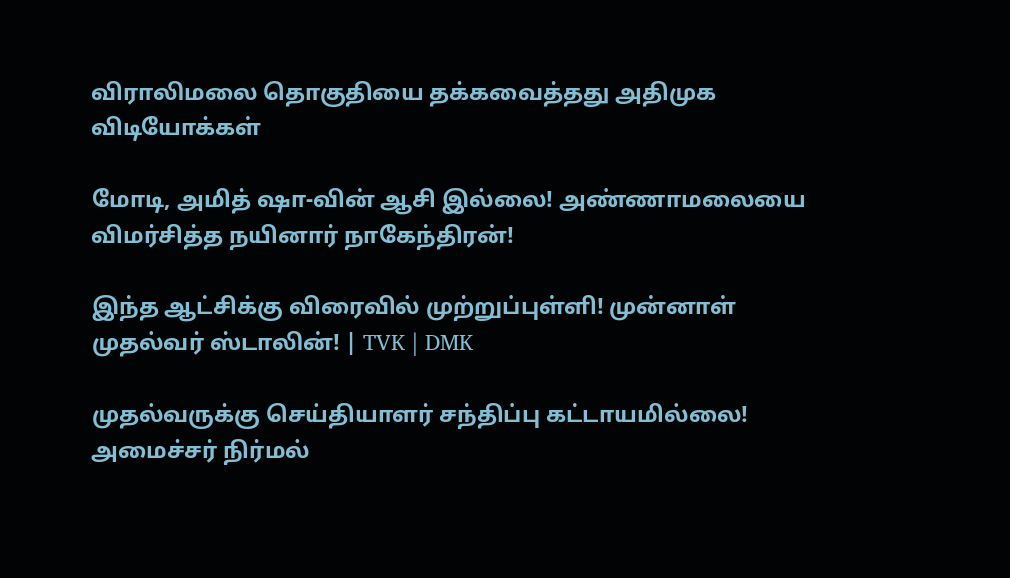விராலிமலை தொகுதியை தக்கவைத்தது அதிமுக
விடியோக்கள்

மோடி, அமித் ஷா-வின் ஆசி இல்லை! அண்ணாமலையை விமர்சித்த நயினார் நாகேந்திரன்!

இந்த ஆட்சிக்கு விரைவில் முற்றுப்புள்ளி! முன்னாள் முதல்வர் ஸ்டாலின்! | TVK | DMK

முதல்வருக்கு செய்தியாளர் சந்திப்பு கட்டாயமில்லை! அமைச்சர் நிர்மல்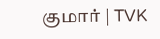குமார் | TVK